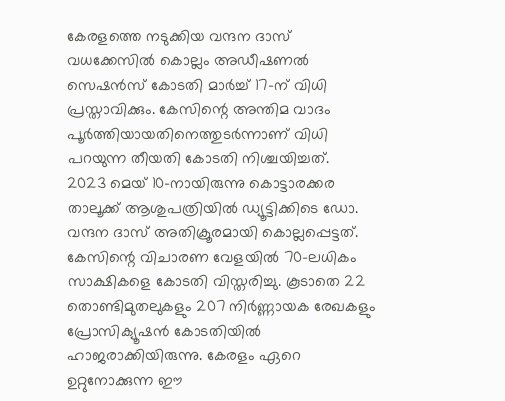കേരളത്തെ നടുക്കിയ വന്ദന ദാസ് വധക്കേസിൽ കൊല്ലം അഡീഷണൽ സെഷൻസ് കോടതി മാർച്ച് 17-ന് വിധി പ്രസ്താവിക്കും. കേസിന്റെ അന്തിമ വാദം പൂർത്തിയായതിനെത്തുടർന്നാണ് വിധി പറയുന്ന തീയതി കോടതി നിശ്ചയിച്ചത്.
2023 മെയ് 10-നായിരുന്നു കൊട്ടാരക്കര താലൂക്ക് ആശുപത്രിയിൽ ഡ്യൂട്ടിക്കിടെ ഡോ. വന്ദന ദാസ് അതിക്രൂരമായി കൊല്ലപ്പെട്ടത്. കേസിന്റെ വിചാരണ വേളയിൽ 70-ലധികം സാക്ഷികളെ കോടതി വിസ്തരിച്ചു. കൂടാതെ 22 തൊണ്ടിമുതലുകളും 207 നിർണ്ണായക രേഖകളും പ്രോസിക്യൂഷൻ കോടതിയിൽ ഹാജരാക്കിയിരുന്നു. കേരളം ഏറെ ഉറ്റുനോക്കുന്ന ഈ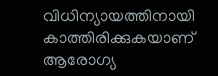വിധിന്യായത്തിനായി കാത്തിരിക്കുകയാണ് ആരോഗ്യ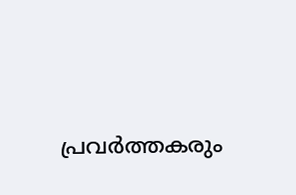പ്രവർത്തകരും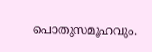പൊതുസമൂഹവും.